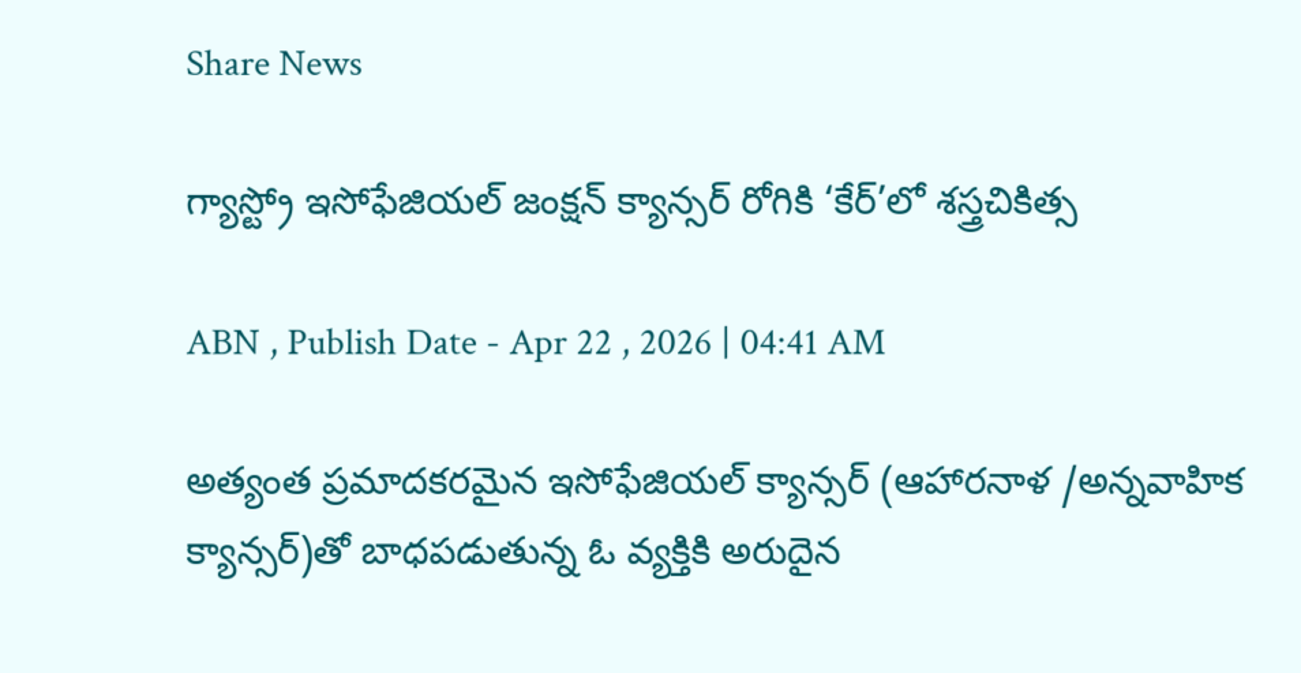Share News

గ్యాస్ట్రో ఇసోఫేజియల్‌ జంక్షన్‌ క్యాన్సర్‌ రోగికి ‘కేర్‌’లో శస్త్రచికిత్స

ABN , Publish Date - Apr 22 , 2026 | 04:41 AM

అత్యంత ప్రమాదకరమైన ఇసోఫేజియల్‌ క్యాన్సర్‌ (ఆహారనాళ /అన్నవాహిక క్యాన్సర్‌)తో బాధపడుతున్న ఓ వ్యక్తికి అరుదైన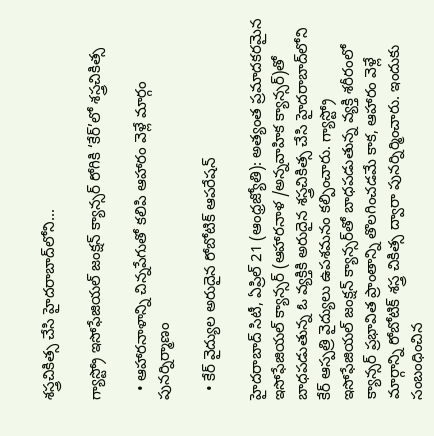శస్త్రచికిత్స చేసి హైదరాబాద్‌లోని...

గ్యాస్ట్రో ఇసోఫేజియల్‌ జంక్షన్‌ క్యాన్సర్‌ రోగికి ‘కేర్‌’లో శస్త్రచికిత్స

  • ఆహారనాళాన్ని చిన్నపేగుతో కలిపి ఆహారం వెళ్లే మార్గం పునర్నిర్మాణం

  • కేర్‌ వైద్యుల అరుదైన రోబోటిక్‌ ఆపరేషన్‌

హైదరాబాద్‌ సిటీ, ఏప్రిల్‌ 21 (ఆంధ్రజ్యోతి): అత్యంత ప్రమాదకరమైన ఇసోఫేజియల్‌ క్యాన్సర్‌ (ఆహారనాళ /అన్నవాహిక క్యాన్సర్‌)తో బాధపడుతున్న ఓ వ్యక్తికి అరుదైన శస్త్రచికిత్స చేసి హైదరాబాద్‌లోని కేర్‌ ఆస్పత్రి వైద్యులు ఉపశమనం కల్పించారు. గ్యాస్ట్రో ఇసోఫేజియల్‌ జంక్షన్‌ క్యాన్సర్‌తో బాధపడుతున్న వ్యక్తి శరీరంలో క్యాన్సర్‌ ప్రభావిత ప్రాంతాన్ని తొలగించడమే కాక, ఆహారం వెళ్లే మార్గాన్ని రోబోటిక్‌ శస్త్ర చికిత్స ద్వారా పునర్నిర్మించారు. ఇందుకు సంబంధించిన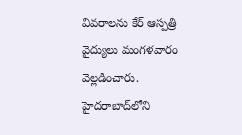వివరాలను కేర్‌ ఆస్పత్రి వైద్యులు మంగళవారం వెల్లడించారు. హైదరాబాద్‌లోని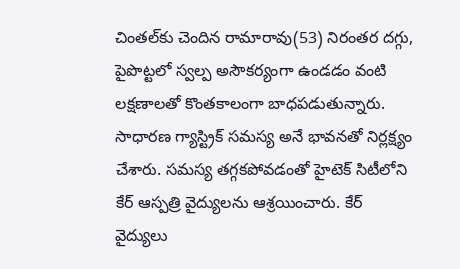చింతల్‌కు చెందిన రామారావు(53) నిరంతర దగ్గు, పైపొట్టలో స్వల్ప అసౌకర్యంగా ఉండడం వంటి లక్షణాలతో కొంతకాలంగా బాధపడుతున్నారు. సాధారణ గ్యాస్ట్రిక్‌ సమస్య అనే భావనతో నిర్లక్ష్యం చేశారు. సమస్య తగ్గకపోవడంతో హైటెక్‌ సిటీలోని కేర్‌ ఆస్పత్రి వైద్యులను ఆశ్రయించారు. కేర్‌ వైద్యులు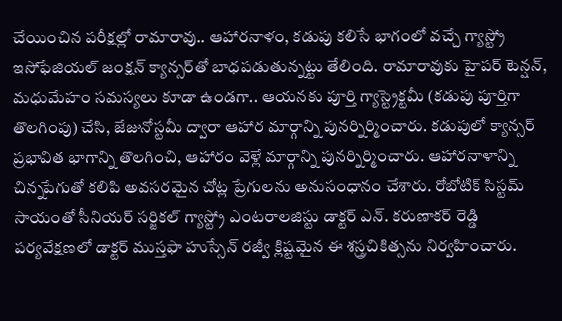చేయించిన పరీక్షల్లో రామారావు.. ఆహారనాళం, కడుపు కలిసే భాగంలో వచ్చే గ్యాస్ట్రో ఇసోఫేజియల్‌ జంక్షన్‌ క్యాన్సర్‌తో బాధపడుతున్నట్టు తేలింది. రామారావుకు హైపర్‌ టెన్షన్‌, మధుమేహం సమస్యలు కూడా ఉండగా.. ఆయనకు పూర్తి గ్యాస్ట్రెక్టమీ (కడుపు పూర్తిగా తొలగింపు) చేసి, జేజునోస్టమీ ద్వారా ఆహార మార్గాన్ని పునర్నిర్మించారు. కడుపులో క్యాన్సర్‌ ప్రభావిత భాగాన్ని తొలగించి, ఆహారం వెళ్లే మార్గాన్ని పునర్నిర్మించారు. ఆహారనాళాన్ని చిన్నపేగుతో కలిపి అవసరమైన చోట్ల ప్రేగులను అనుసంధానం చేశారు. రోబోటిక్‌ సిస్టమ్‌ సాయంతో సీనియర్‌ సర్జికల్‌ గ్యాస్ట్రో ఎంటరాలజిస్టు డాక్టర్‌ ఎన్‌. కరుణాకర్‌ రెడ్డి పర్యవేక్షణలో డాక్టర్‌ ముస్తఫా హుస్సేన్‌ రజ్వీ క్లిష్టమైన ఈ శస్త్రచికిత్సను నిర్వహించారు.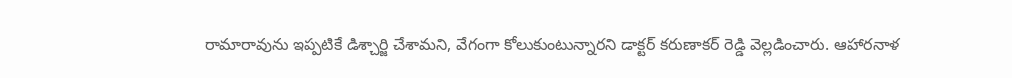రామారావును ఇప్పటికే డిశ్చార్జి చేశామని, వేగంగా కోలుకుంటున్నారని డాక్టర్‌ కరుణాకర్‌ రెడ్డి వెల్లడించారు. ఆహారనాళ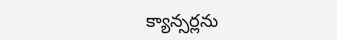క్యాన్సర్లను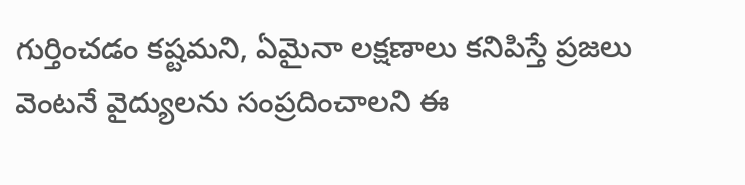గుర్తించడం కష్టమని, ఏమైనా లక్షణాలు కనిపిస్తే ప్రజలు వెంటనే వైద్యులను సంప్రదించాలని ఈ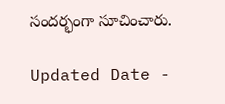సందర్భంగా సూచించారు.

Updated Date -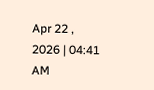Apr 22 , 2026 | 04:41 AM